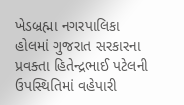ખેડબ્રહ્મા નગરપાલિકા હોલમાં ગુજરાત સરકારના પ્રવક્તા હિતેન્દ્રભાઈ પટેલની ઉપસ્થિતિમાં વહેપારી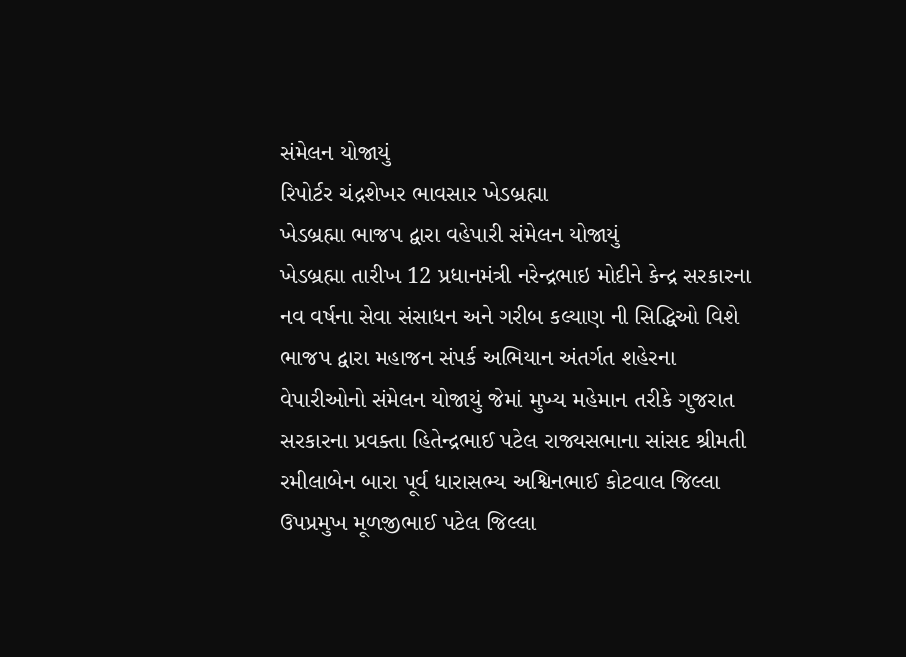સંમેલન યોજાયું
રિપોર્ટર ચંદ્રશેખર ભાવસાર ખેડબ્રહ્મા
ખેડબ્રહ્મા ભાજપ દ્વારા વહેપારી સંમેલન યોજાયું
ખેડબ્રહ્મા તારીખ 12 પ્રધાનમંત્રી નરેન્દ્રભાઇ મોદીને કેન્દ્ર સરકારના નવ વર્ષના સેવા સંસાધન અને ગરીબ કલ્યાણ ની સિદ્ધિઓ વિશે ભાજપ દ્વારા મહાજન સંપર્ક અભિયાન અંતર્ગત શહેરના વેપારીઓનો સંમેલન યોજાયું જેમાં મુખ્ય મહેમાન તરીકે ગુજરાત સરકારના પ્રવક્તા હિતેન્દ્રભાઈ પટેલ રાજ્યસભાના સાંસદ શ્રીમતી રમીલાબેન બારા પૂર્વ ધારાસભ્ય અશ્વિનભાઈ કોટવાલ જિલ્લા ઉપપ્રમુખ મૂળજીભાઈ પટેલ જિલ્લા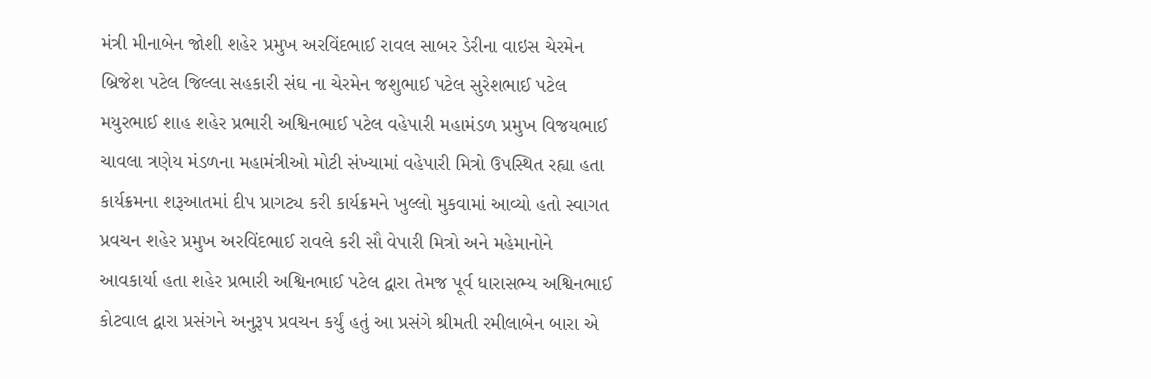મંત્રી મીનાબેન જોશી શહેર પ્રમુખ અરવિંદભાઈ રાવલ સાબર ડેરીના વાઇસ ચેરમેન બ્રિજેશ પટેલ જિલ્લા સહકારી સંઘ ના ચેરમેન જશુભાઈ પટેલ સુરેશભાઈ પટેલ મયુરભાઈ શાહ શહેર પ્રભારી અશ્વિનભાઈ પટેલ વહેપારી મહામંડળ પ્રમુખ વિજયભાઈ ચાવલા ત્રણેય મંડળના મહામંત્રીઓ મોટી સંખ્યામાં વહેપારી મિત્રો ઉપસ્થિત રહ્યા હતા કાર્યક્રમના શરૂઆતમાં દીપ પ્રાગટ્ય કરી કાર્યક્રમને ખુલ્લો મુકવામાં આવ્યો હતો સ્વાગત પ્રવચન શહેર પ્રમુખ અરવિંદભાઈ રાવલે કરી સૌ વેપારી મિત્રો અને મહેમાનોને આવકાર્યા હતા શહેર પ્રભારી અશ્વિનભાઈ પટેલ દ્વારા તેમજ પૂર્વ ધારાસભ્ય અશ્વિનભાઈ કોટવાલ દ્વારા પ્રસંગને અનુરૂપ પ્રવચન કર્યું હતું આ પ્રસંગે શ્રીમતી રમીલાબેન બારા એ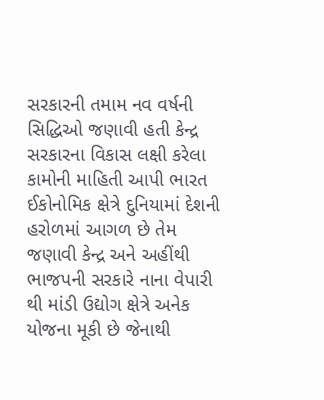સરકારની તમામ નવ વર્ષની સિદ્ધિઓ જણાવી હતી કેન્દ્ર સરકારના વિકાસ લક્ષી કરેલા કામોની માહિતી આપી ભારત ઈકોનોમિક ક્ષેત્રે દુનિયામાં દેશની હરોળમાં આગળ છે તેમ જણાવી કેન્દ્ર અને અહીંથી ભાજપની સરકારે નાના વેપારી થી માંડી ઉદ્યોગ ક્ષેત્રે અનેક યોજના મૂકી છે જેનાથી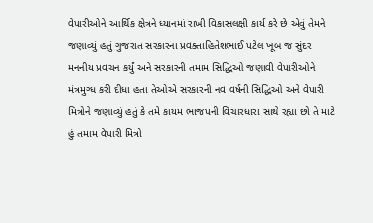વેપારીઓને આર્થિક ક્ષેત્રને ધ્યાનમાં રાખી વિકાસલક્ષી કાર્ય કરે છે એવું તેમને જણાવ્યું હતું ગુજરાત સરકારના પ્રવક્તાહિતેશભાઈ પટેલ ખૂબ જ સુંદર મનનીય પ્રવચન કર્યું અને સરકારની તમામ સિદ્ધિઓ જણાવી વેપારીઓને મંત્રમુગ્ધ કરી દીધા હતા તેઓએ સરકારની નવ વર્ષની સિદ્ધિઓ અને વેપારી મિત્રોને જણાવ્યું હતું કે તમે કાયમ ભાજપની વિચારધારા સાથે રહ્યા છો તે માટે હું તમામ વેપારી મિત્રો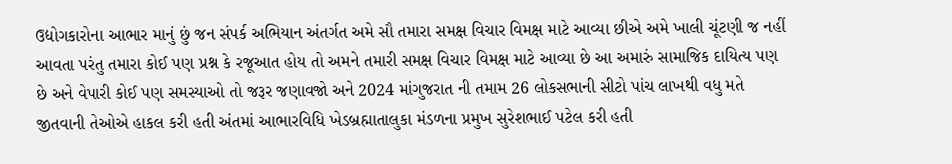ઉદ્યોગકારોના આભાર માનું છું જન સંપર્ક અભિયાન અંતર્ગત અમે સૌ તમારા સમક્ષ વિચાર વિમક્ષ માટે આવ્યા છીએ અમે ખાલી ચૂંટણી જ નહીં આવતા પરંતુ તમારા કોઈ પણ પ્રશ્ન કે રજૂઆત હોય તો અમને તમારી સમક્ષ વિચાર વિમક્ષ માટે આવ્યા છે આ અમારું સામાજિક દાયિત્ય પણ છે અને વેપારી કોઈ પણ સમસ્યાઓ તો જરૂર જણાવજો અને 2024 માંગુજરાત ની તમામ 26 લોકસભાની સીટો પાંચ લાખથી વધુ મતે જીતવાની તેઓએ હાકલ કરી હતી અંતમાં આભારવિધિ ખેડબ્રહ્માતાલુકા મંડળના પ્રમુખ સુરેશભાઈ પટેલ કરી હતી